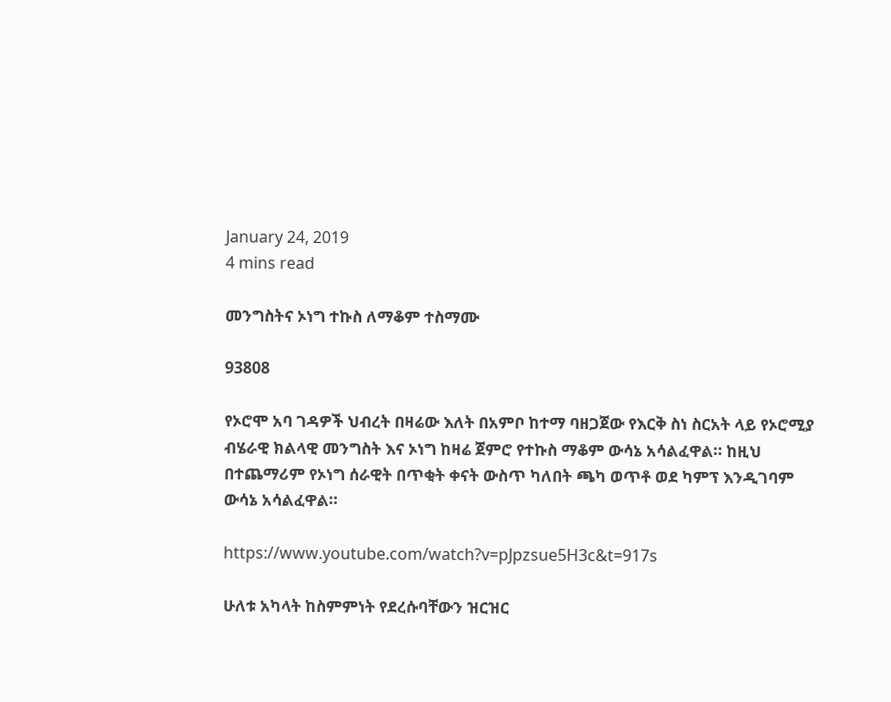January 24, 2019
4 mins read

መንግስትና ኦነግ ተኩስ ለማቆም ተስማሙ

93808

የኦሮሞ አባ ገዳዎች ህብረት በዛሬው እለት በአምቦ ከተማ ባዘጋጀው የእርቅ ስነ ስርአት ላይ የኦሮሚያ ብሄራዊ ክልላዊ መንግስት እና ኦነግ ከዛሬ ጀምሮ የተኩስ ማቆም ውሳኔ አሳልፈዋል። ከዚህ በተጨማሪም የኦነግ ሰራዊት በጥቂት ቀናት ውስጥ ካለበት ጫካ ወጥቶ ወደ ካምፕ እንዲገባም ውሳኔ አሳልፈዋል።

https://www.youtube.com/watch?v=pJpzsue5H3c&t=917s

ሁለቱ አካላት ከስምምነት የደረሱባቸውን ዝርዝር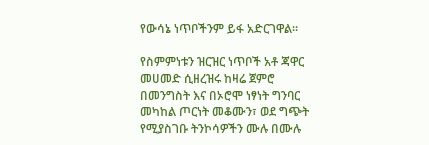የውሳኔ ነጥቦችንም ይፋ አድርገዋል፡፡

የስምምነቱን ዝርዝር ነጥቦች አቶ ጃዋር መሀመድ ሲዘረዝሩ ከዛሬ ጀምሮ በመንግስት እና በኦሮሞ ነፃነት ግንባር መካከል ጦርነት መቆሙን፣ ወደ ግጭት የሚያስገቡ ትንኮሳዎችን ሙሉ በሙሉ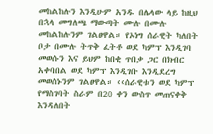መከልከሉን እንዲሁም አንዱ በሌላው ላይ ከዚህ በኋላ መግለጫ ማውጣት ሙሉ በሙሉ መከልከሉንም ገልፀዋል። የኦነግ ሰራዊት ካለበት ቦታ በሙሉ ትጥቅ ፈትቶ ወደ ካምፕ እንዲገባ መወሱን እና ይህም ከበቂ ጥበቃ ጋር በክብር አቀባበል ወደ ካምፕ እንዲገቡ እንዲደረግ መወሰኑንም ገልፀዋል። ‹‹ሰራዊቱን ወደ ካምፕ የማስገባት ስራም በ20 ቀን ውስጥ መጠናቀቅ እንዳለበት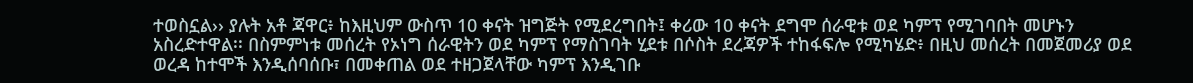ተወስኗል›› ያሉት አቶ ጃዋር፥ ከእዚህም ውስጥ 10 ቀናት ዝግጅት የሚደረግበት፤ ቀሪው 10 ቀናት ደግሞ ሰራዊቱ ወደ ካምፕ የሚገባበት መሆኑን አስረድተዋል፡፡ በስምምነቱ መሰረት የኦነግ ሰራዊትን ወደ ካምፕ የማስገባት ሂደቱ በሶስት ደረጃዎች ተከፋፍሎ የሚካሄድ፥ በዚህ መሰረት በመጀመሪያ ወደ ወረዳ ከተሞች እንዲሰባሰቡ፣ በመቀጠል ወደ ተዘጋጀላቸው ካምፕ እንዲገቡ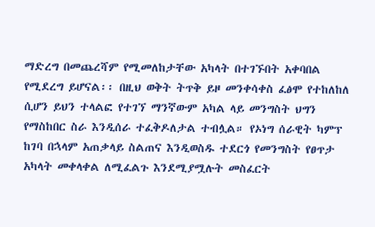ማድረግ በመጨረሻም የሚመለከታቸው አካላት በተገኙበት አቀባበል የሚደረግ ይሆናል፡፡ በዚህ ወቅት ትጥቅ ይዞ መንቀሳቀስ ፈፅሞ የተከለከለ ሲሆን ይህን ተላልፎ የተገኘ ማንኛውም አካል ላይ መንግስት ህግን የማስከበር ስራ እንዲሰራ ተፈቅዶለታል ተብሏል። የኦነግ ሰራዊት ካምፕ ከገባ በኋላም አጠቃላይ ስልጠና እንዲወስዱ ተደርጎ የመንግስት የፀጥታ አካላት መቀላቀል ለሚፈልጉ እንደሚያሟሉት መስፈርት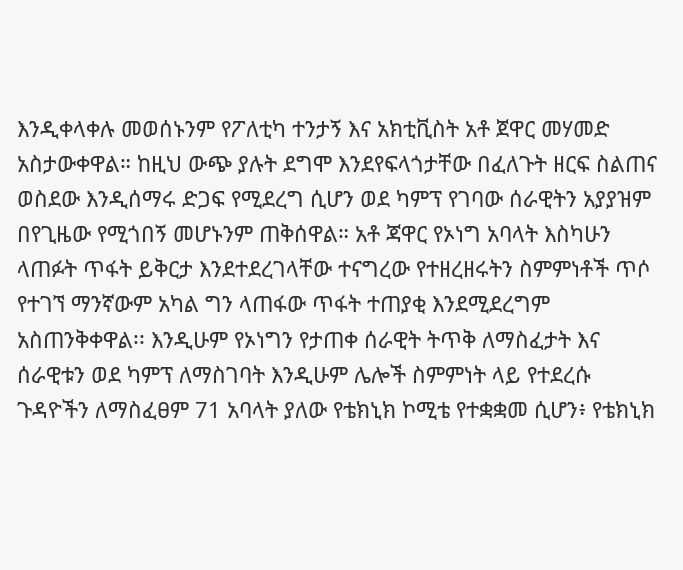እንዲቀላቀሉ መወሰኑንም የፖለቲካ ተንታኝ እና አክቲቪስት አቶ ጀዋር መሃመድ አስታውቀዋል። ከዚህ ውጭ ያሉት ደግሞ እንደየፍላጎታቸው በፈለጉት ዘርፍ ስልጠና ወስደው እንዲሰማሩ ድጋፍ የሚደረግ ሲሆን ወደ ካምፕ የገባው ሰራዊትን አያያዝም በየጊዜው የሚጎበኝ መሆኑንም ጠቅሰዋል። አቶ ጃዋር የኦነግ አባላት እስካሁን ላጠፉት ጥፋት ይቅርታ እንደተደረገላቸው ተናግረው የተዘረዘሩትን ስምምነቶች ጥሶ የተገኘ ማንኛውም አካል ግን ላጠፋው ጥፋት ተጠያቂ እንደሚደረግም አስጠንቅቀዋል፡፡ እንዲሁም የኦነግን የታጠቀ ሰራዊት ትጥቅ ለማስፈታት እና ሰራዊቱን ወደ ካምፕ ለማስገባት እንዲሁም ሌሎች ስምምነት ላይ የተደረሱ ጉዳዮችን ለማስፈፀም 71 አባላት ያለው የቴክኒክ ኮሚቴ የተቋቋመ ሲሆን፥ የቴክኒክ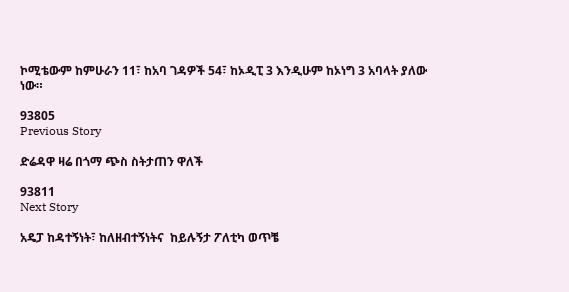ኮሚቴውም ከምሁራን 11፣ ከአባ ገዳዎች 54፣ ከኦዲፒ 3 እንዲሁም ከኦነግ 3 አባላት ያለው ነው።

93805
Previous Story

ድሬዳዋ ዛሬ በጎማ ጭስ ስትታጠን ዋለች

93811
Next Story

አዴፓ ከዳተኝነት፣ ከለዘብተኝነትና  ከይሉኝታ ፖለቲካ ወጥቼ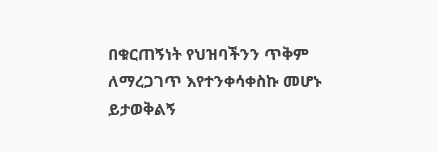በቁርጠኝነት የህዝባችንን ጥቅም ለማረጋገጥ እየተንቀሳቀስኩ መሆኑ ይታወቅልኝ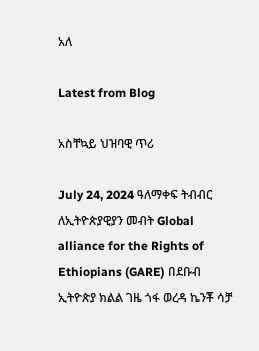አለ

Latest from Blog

አስቸኳይ ህዝባዊ ጥሪ

July 24, 2024 ዓለማቀፍ ትብብር ለኢትዮጵያዊያን መብት Global alliance for the Rights of Ethiopians (GARE) በደቡብ ኢትዮጵያ ክልል ገዜ ጎፋ ወረዳ ኬንቾ ሳቻ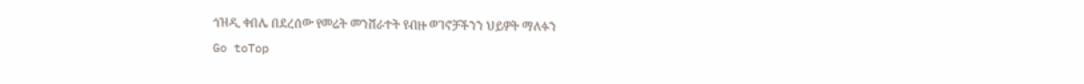ጎዝዲ ቀበሌ በደረሰው የመሬት መንሸራተት የብዙ ወገኖቻችንን ህይዎት ማለፉን
Go toTop